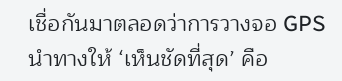เชื่อกันมาตลอดว่าการวางจอ GPS นำทางให้ ‘เห็นชัดที่สุด’ คือ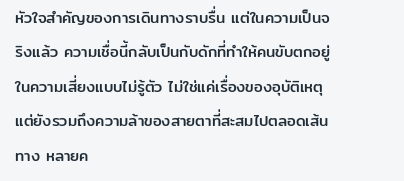หัวใจสำคัญของการเดินทางราบรื่น แต่ในความเป็นจริงแล้ว ความเชื่อนี้กลับเป็นกับดักที่ทำให้คนขับตกอยู่ในความเสี่ยงแบบไม่รู้ตัว ไม่ใช่แค่เรื่องของอุบัติเหตุ แต่ยังรวมถึงความล้าของสายตาที่สะสมไปตลอดเส้นทาง หลายค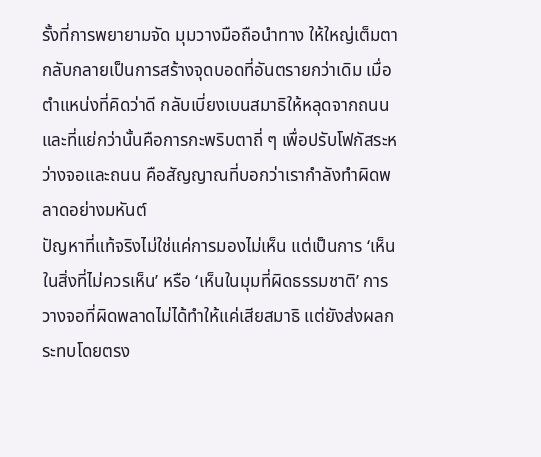รั้งที่การพยายามจัด มุมวางมือถือนำทาง ให้ใหญ่เต็มตา กลับกลายเป็นการสร้างจุดบอดที่อันตรายกว่าเดิม เมื่อตำแหน่งที่คิดว่าดี กลับเบี่ยงเบนสมาธิให้หลุดจากถนน และที่แย่กว่านั้นคือการกะพริบตาถี่ ๆ เพื่อปรับโฟกัสระหว่างจอและถนน คือสัญญาณที่บอกว่าเรากำลังทำผิดพลาดอย่างมหันต์
ปัญหาที่แท้จริงไม่ใช่แค่การมองไม่เห็น แต่เป็นการ ‘เห็นในสิ่งที่ไม่ควรเห็น’ หรือ ‘เห็นในมุมที่ผิดธรรมชาติ’ การวางจอที่ผิดพลาดไม่ได้ทำให้แค่เสียสมาธิ แต่ยังส่งผลกระทบโดยตรง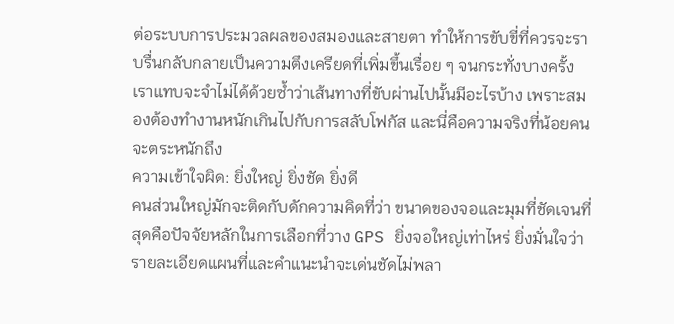ต่อระบบการประมวลผลของสมองและสายตา ทำให้การขับขี่ที่ควรจะราบรื่นกลับกลายเป็นความตึงเครียดที่เพิ่มขึ้นเรื่อย ๆ จนกระทั่งบางครั้ง เราแทบจะจำไม่ได้ด้วยซ้ำว่าเส้นทางที่ขับผ่านไปนั้นมีอะไรบ้าง เพราะสมองต้องทำงานหนักเกินไปกับการสลับโฟกัส และนี่คือความจริงที่น้อยคนจะตระหนักถึง
ความเข้าใจผิด: ยิ่งใหญ่ ยิ่งชัด ยิ่งดี
คนส่วนใหญ่มักจะติดกับดักความคิดที่ว่า ขนาดของจอและมุมที่ชัดเจนที่สุดคือปัจจัยหลักในการเลือกที่วาง GPS ยิ่งจอใหญ่เท่าไหร่ ยิ่งมั่นใจว่ารายละเอียดแผนที่และคำแนะนำจะเด่นชัดไม่พลา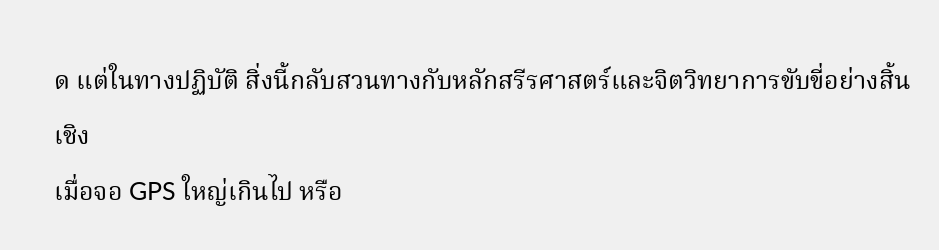ด แต่ในทางปฏิบัติ สิ่งนี้กลับสวนทางกับหลักสรีรศาสตร์และจิตวิทยาการขับขี่อย่างสิ้นเชิง
เมื่อจอ GPS ใหญ่เกินไป หรือ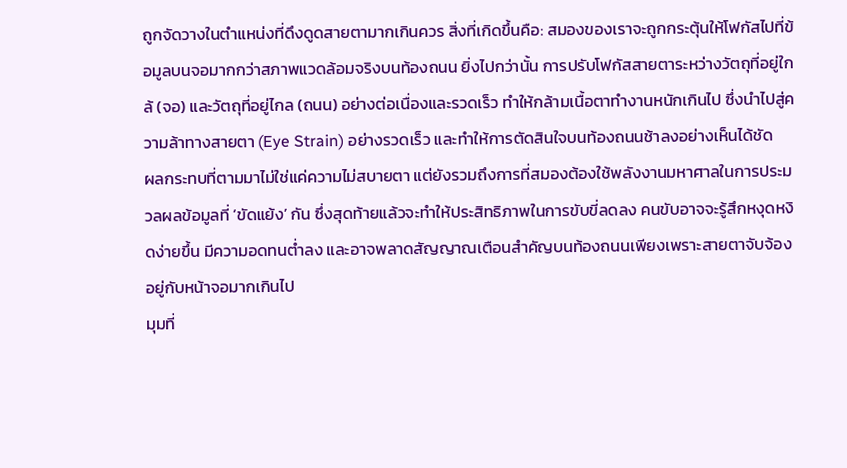ถูกจัดวางในตำแหน่งที่ดึงดูดสายตามากเกินควร สิ่งที่เกิดขึ้นคือ: สมองของเราจะถูกกระตุ้นให้โฟกัสไปที่ข้อมูลบนจอมากกว่าสภาพแวดล้อมจริงบนท้องถนน ยิ่งไปกว่านั้น การปรับโฟกัสสายตาระหว่างวัตถุที่อยู่ใกล้ (จอ) และวัตถุที่อยู่ไกล (ถนน) อย่างต่อเนื่องและรวดเร็ว ทำให้กล้ามเนื้อตาทำงานหนักเกินไป ซึ่งนำไปสู่ความล้าทางสายตา (Eye Strain) อย่างรวดเร็ว และทำให้การตัดสินใจบนท้องถนนช้าลงอย่างเห็นได้ชัด
ผลกระทบที่ตามมาไม่ใช่แค่ความไม่สบายตา แต่ยังรวมถึงการที่สมองต้องใช้พลังงานมหาศาลในการประมวลผลข้อมูลที่ ‘ขัดแย้ง’ กัน ซึ่งสุดท้ายแล้วจะทำให้ประสิทธิภาพในการขับขี่ลดลง คนขับอาจจะรู้สึกหงุดหงิดง่ายขึ้น มีความอดทนต่ำลง และอาจพลาดสัญญาณเตือนสำคัญบนท้องถนนเพียงเพราะสายตาจับจ้องอยู่กับหน้าจอมากเกินไป
มุมที่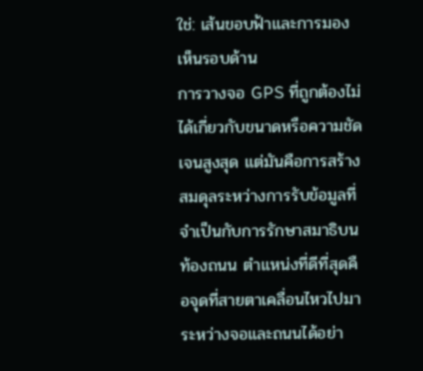ใช่: เส้นขอบฟ้าและการมองเห็นรอบด้าน
การวางจอ GPS ที่ถูกต้องไม่ได้เกี่ยวกับขนาดหรือความชัดเจนสูงสุด แต่มันคือการสร้างสมดุลระหว่างการรับข้อมูลที่จำเป็นกับการรักษาสมาธิบนท้องถนน ตำแหน่งที่ดีที่สุดคือจุดที่สายตาเคลื่อนไหวไปมาระหว่างจอและถนนได้อย่า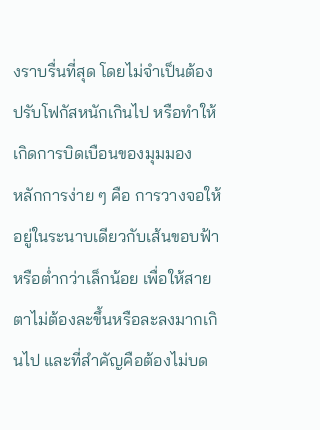งราบรื่นที่สุด โดยไม่จำเป็นต้องปรับโฟกัสหนักเกินไป หรือทำให้เกิดการบิดเบือนของมุมมอง
หลักการง่าย ๆ คือ การวางจอให้อยู่ในระนาบเดียวกับเส้นขอบฟ้าหรือต่ำกว่าเล็กน้อย เพื่อให้สายตาไม่ต้องละขึ้นหรือละลงมากเกินไป และที่สำคัญคือต้องไม่บด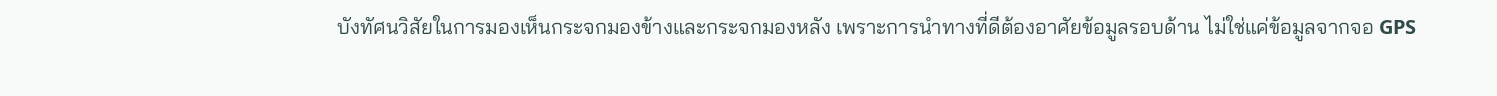บังทัศนวิสัยในการมองเห็นกระจกมองข้างและกระจกมองหลัง เพราะการนำทางที่ดีต้องอาศัยข้อมูลรอบด้าน ไม่ใช่แค่ข้อมูลจากจอ GPS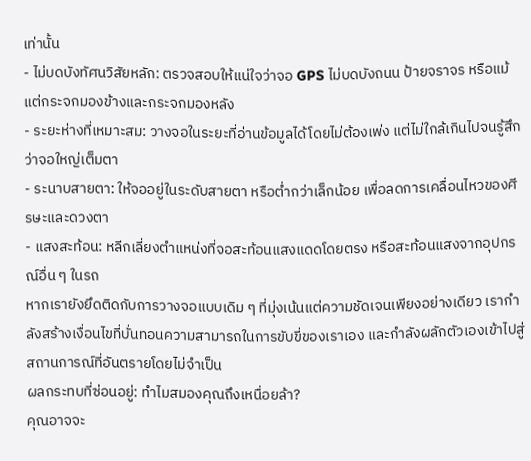เท่านั้น
- ไม่บดบังทัศนวิสัยหลัก: ตรวจสอบให้แน่ใจว่าจอ GPS ไม่บดบังถนน ป้ายจราจร หรือแม้แต่กระจกมองข้างและกระจกมองหลัง
- ระยะห่างที่เหมาะสม: วางจอในระยะที่อ่านข้อมูลได้โดยไม่ต้องเพ่ง แต่ไม่ใกล้เกินไปจนรู้สึกว่าจอใหญ่เต็มตา
- ระนาบสายตา: ให้จออยู่ในระดับสายตา หรือต่ำกว่าเล็กน้อย เพื่อลดการเคลื่อนไหวของศีรษะและดวงตา
- แสงสะท้อน: หลีกเลี่ยงตำแหน่งที่จอสะท้อนแสงแดดโดยตรง หรือสะท้อนแสงจากอุปกรณ์อื่น ๆ ในรถ
หากเรายังยึดติดกับการวางจอแบบเดิม ๆ ที่มุ่งเน้นแต่ความชัดเจนเพียงอย่างเดียว เรากำลังสร้างเงื่อนไขที่บั่นทอนความสามารถในการขับขี่ของเราเอง และกำลังผลักตัวเองเข้าไปสู่สถานการณ์ที่อันตรายโดยไม่จำเป็น
ผลกระทบที่ซ่อนอยู่: ทำไมสมองคุณถึงเหนื่อยล้า?
คุณอาจจะ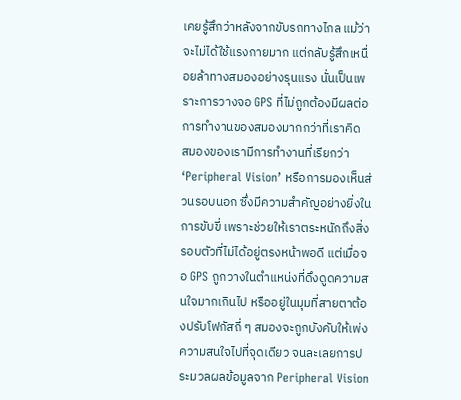เคยรู้สึกว่าหลังจากขับรถทางไกล แม้ว่าจะไม่ได้ใช้แรงกายมาก แต่กลับรู้สึกเหนื่อยล้าทางสมองอย่างรุนแรง นั่นเป็นเพราะการวางจอ GPS ที่ไม่ถูกต้องมีผลต่อการทำงานของสมองมากกว่าที่เราคิด
สมองของเรามีการทำงานที่เรียกว่า ‘Peripheral Vision’ หรือการมองเห็นส่วนรอบนอก ซึ่งมีความสำคัญอย่างยิ่งในการขับขี่ เพราะช่วยให้เราตระหนักถึงสิ่งรอบตัวที่ไม่ได้อยู่ตรงหน้าพอดี แต่เมื่อจอ GPS ถูกวางในตำแหน่งที่ดึงดูดความสนใจมากเกินไป หรืออยู่ในมุมที่สายตาต้องปรับโฟกัสถี่ ๆ สมองจะถูกบังคับให้เพ่งความสนใจไปที่จุดเดียว จนละเลยการประมวลผลข้อมูลจาก Peripheral Vision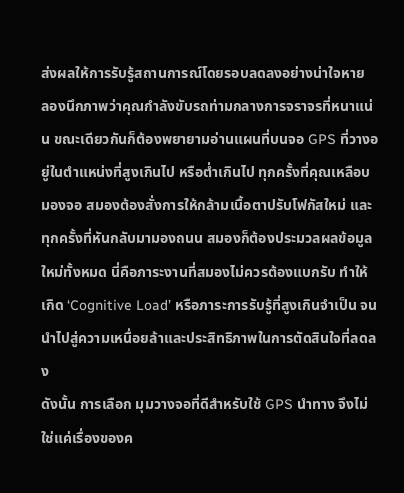ส่งผลให้การรับรู้สถานการณ์โดยรอบลดลงอย่างน่าใจหาย
ลองนึกภาพว่าคุณกำลังขับรถท่ามกลางการจราจรที่หนาแน่น ขณะเดียวกันก็ต้องพยายามอ่านแผนที่บนจอ GPS ที่วางอยู่ในตำแหน่งที่สูงเกินไป หรือต่ำเกินไป ทุกครั้งที่คุณเหลือบมองจอ สมองต้องสั่งการให้กล้ามเนื้อตาปรับโฟกัสใหม่ และทุกครั้งที่หันกลับมามองถนน สมองก็ต้องประมวลผลข้อมูลใหม่ทั้งหมด นี่คือภาระงานที่สมองไม่ควรต้องแบกรับ ทำให้เกิด ‘Cognitive Load’ หรือภาระการรับรู้ที่สูงเกินจำเป็น จนนำไปสู่ความเหนื่อยล้าและประสิทธิภาพในการตัดสินใจที่ลดลง
ดังนั้น การเลือก มุมวางจอที่ดีสำหรับใช้ GPS นำทาง จึงไม่ใช่แค่เรื่องของค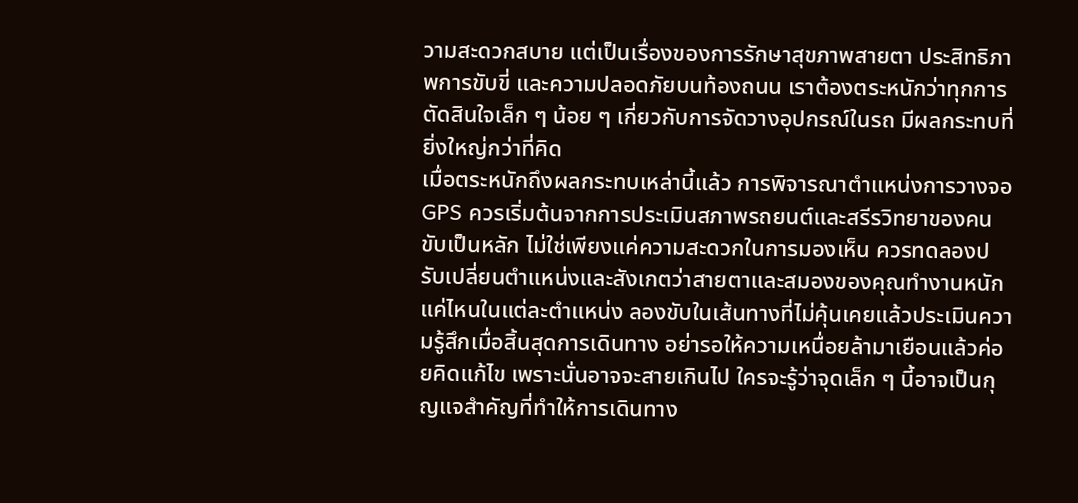วามสะดวกสบาย แต่เป็นเรื่องของการรักษาสุขภาพสายตา ประสิทธิภาพการขับขี่ และความปลอดภัยบนท้องถนน เราต้องตระหนักว่าทุกการตัดสินใจเล็ก ๆ น้อย ๆ เกี่ยวกับการจัดวางอุปกรณ์ในรถ มีผลกระทบที่ยิ่งใหญ่กว่าที่คิด
เมื่อตระหนักถึงผลกระทบเหล่านี้แล้ว การพิจารณาตำแหน่งการวางจอ GPS ควรเริ่มต้นจากการประเมินสภาพรถยนต์และสรีรวิทยาของคนขับเป็นหลัก ไม่ใช่เพียงแค่ความสะดวกในการมองเห็น ควรทดลองปรับเปลี่ยนตำแหน่งและสังเกตว่าสายตาและสมองของคุณทำงานหนักแค่ไหนในแต่ละตำแหน่ง ลองขับในเส้นทางที่ไม่คุ้นเคยแล้วประเมินความรู้สึกเมื่อสิ้นสุดการเดินทาง อย่ารอให้ความเหนื่อยล้ามาเยือนแล้วค่อยคิดแก้ไข เพราะนั่นอาจจะสายเกินไป ใครจะรู้ว่าจุดเล็ก ๆ นี้อาจเป็นกุญแจสำคัญที่ทำให้การเดินทาง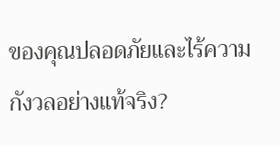ของคุณปลอดภัยและไร้ความกังวลอย่างแท้จริง?